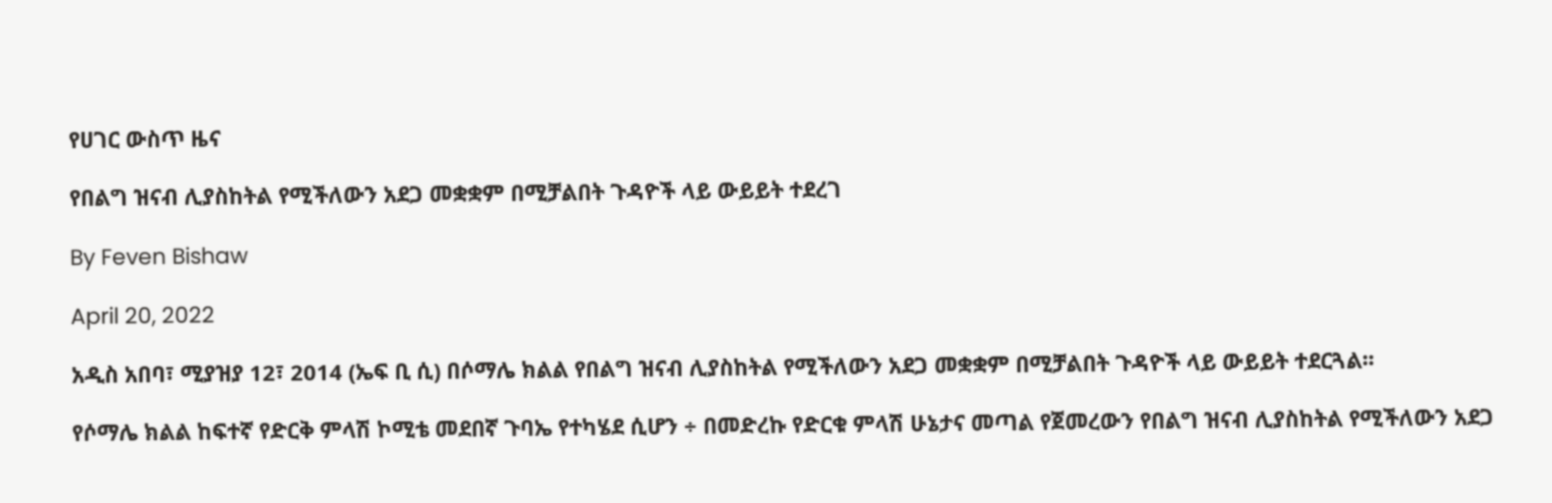የሀገር ውስጥ ዜና

የበልግ ዝናብ ሊያስከትል የሚችለውን አደጋ መቋቋም በሚቻልበት ጉዳዮች ላይ ውይይት ተደረገ

By Feven Bishaw

April 20, 2022

አዲስ አበባ፣ ሚያዝያ 12፣ 2014 (ኤፍ ቢ ሲ) በሶማሌ ክልል የበልግ ዝናብ ሊያስከትል የሚችለውን አደጋ መቋቋም በሚቻልበት ጉዳዮች ላይ ውይይት ተደርጓል፡፡

የሶማሌ ክልል ከፍተኛ የድርቅ ምላሽ ኮሚቴ መደበኛ ጉባኤ የተካሄደ ሲሆን ÷ በመድረኩ የድርቁ ምላሽ ሁኔታና መጣል የጀመረውን የበልግ ዝናብ ሊያስከትል የሚችለውን አደጋ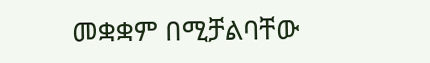መቋቋም በሚቻልባቸው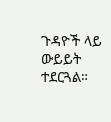ጉዳዮች ላይ ውይይት ተደርጓል።